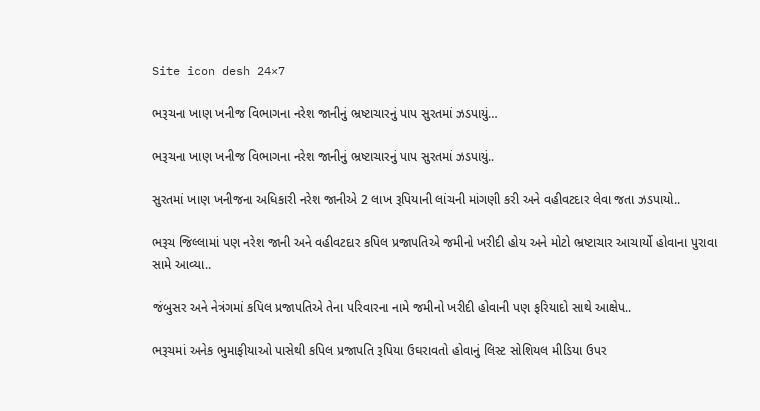Site icon desh 24×7

ભરૂચના ખાણ ખનીજ વિભાગના નરેશ જાનીનું ભ્રષ્ટાચારનું પાપ સુરતમાં ઝડપાયું…

ભરૂચના ખાણ ખનીજ વિભાગના નરેશ જાનીનું ભ્રષ્ટાચારનું પાપ સુરતમાં ઝડપાયું..

સુરતમાં ખાણ ખનીજના અધિકારી નરેશ જાનીએ 2 લાખ રૂપિયાની લાંચની માંગણી કરી અને વહીવટદાર લેવા જતા ઝડપાયો..

ભરૂચ જિલ્લામાં પણ નરેશ જાની અને વહીવટદાર કપિલ પ્રજાપતિએ જમીનો ખરીદી હોય અને મોટો ભ્રષ્ટાચાર આચાર્યો હોવાના પુરાવા સામે આવ્યા..

જંબુસર અને નેત્રંગમાં કપિલ પ્રજાપતિએ તેના પરિવારના નામે જમીનો ખરીદી હોવાની પણ ફરિયાદો સાથે આક્ષેપ..

ભરૂચમાં અનેક ભુમાફીયાઓ પાસેથી કપિલ પ્રજાપતિ રૂપિયા ઉઘરાવતો હોવાનું લિસ્ટ સોશિયલ મીડિયા ઉપર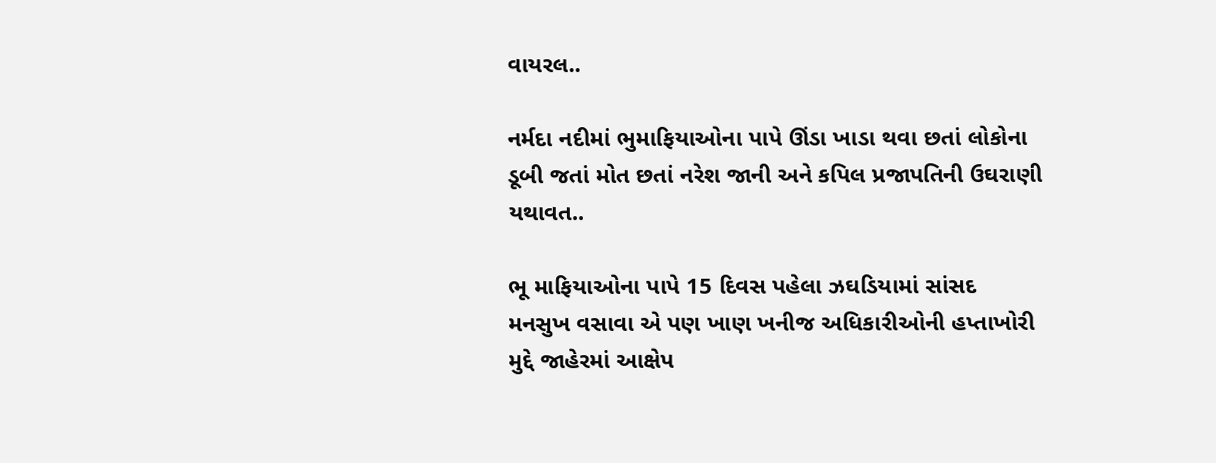વાયરલ..

નર્મદા નદીમાં ભુમાફિયાઓના પાપે ઊંડા ખાડા થવા છતાં લોકોના ડૂબી જતાં મોત છતાં નરેશ જાની અને કપિલ પ્રજાપતિની ઉઘરાણી યથાવત..

ભૂ માફિયાઓના પાપે 15 દિવસ પહેલા ઝઘડિયામાં સાંસદ મનસુખ વસાવા એ પણ ખાણ ખનીજ અધિકારીઓની હપ્તાખોરી મુદ્દે જાહેરમાં આક્ષેપ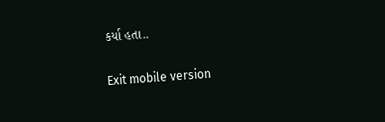કર્યા હતા..

Exit mobile version